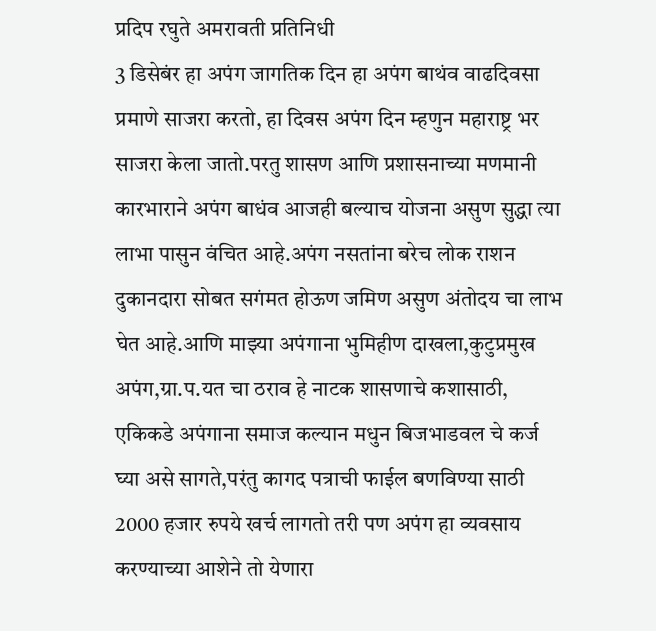प्रदिप रघुते अमरावती प्रतिनिधी
3 डिसेबंर हा अपंग जागतिक दिन हा अपंग बाथंव वाढदिवसा प्रमाणे साजरा करतो, हा दिवस अपंग दिन म्हणुन महाराष्ट्र भर साजरा केला जातो.परतु शासण आणि प्रशासनाच्या मणमानी कारभाराने अपंग बाधंव आजही बल्याच योजना असुण सुद्धा त्या लाभा पासुन वंचित आहे.अपंग नसतांना बरेच लोक राशन दुकानदारा सोबत सगंमत होऊण जमिण असुण अंतोदय चा लाभ घेत आहे.आणि माझ्या अपंगाना भुमिहीण दाखला,कुटुप्रमुख अपंग,ग्रा.प.यत चा ठराव हे नाटक शासणाचे कशासाठी, एकिकडे अपंगाना समाज कल्यान मधुन बिजभाडवल चे कर्ज घ्या असे सागते,परंतु कागद पत्राची फाईल बणविण्या साठी 2000 हजार रुपये खर्च लागतो तरी पण अपंग हा व्यवसाय करण्याच्या आशेने तो येणारा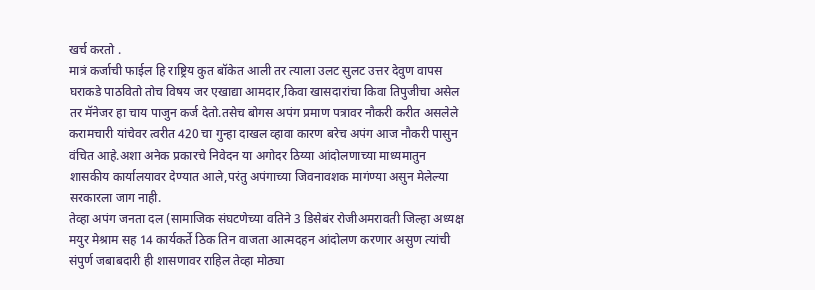खर्च करतो .
मात्रं कर्जाची फाईल हि राष्ट्रिय कुत बॉकेत आली तर त्याला उलट सुलट उत्तर देवुण वापस घराकडे पाठवितो तोच विषय जर एखाद्या आमदार,किवा खासदारांचा किवा तिपुजीचा असेल तर मॅनेजर हा चाय पाजुन कर्ज देतो.तसेच बोगस अपंग प्रमाण पत्रावर नौकरी करीत असलेले करामचारी यांचेवर त्वरीत 420 चा गुन्हा दाखल व्हावा कारण बरेच अपंग आज नौकरी पासुन वंचित आहे.अशा अनेक प्रकारचे निवेदन या अगोदर ठिय्या आंदोलणाच्या माध्यमातुन शासकीय कार्यालयावर देण्यात आले,परंतु अपंगाच्या जिवनावशक मागंण्या असुन मेलेल्या सरकारला जाग नाही.
तेव्हा अपंग जनता दल (सामाजिक संघटणेच्या वतिने 3 डिसेबंर रोजीअमरावती जिल्हा अध्यक्ष मयुर मेश्राम सह 14 कार्यकर्ते ठिक तिन वाजता आत्मदहन आंदोलण करणार असुण त्यांची संपुर्ण जबाबदारी ही शासणावर राहिल तेव्हा मोठ्या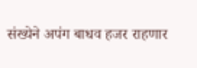संख्येने अपंग बाधव हजर राहणार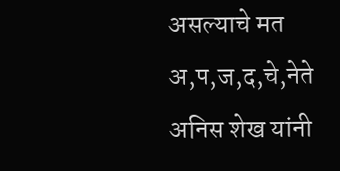असल्याचे मत अ,प,ज,द,चे,नेते अनिस शेख यांनी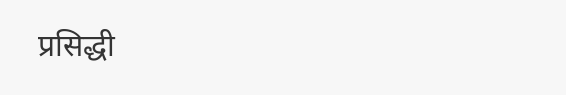प्रसिद्धी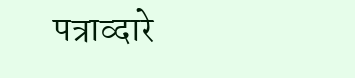पत्राव्दारे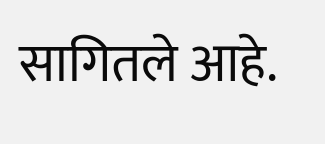सागितले आहे.